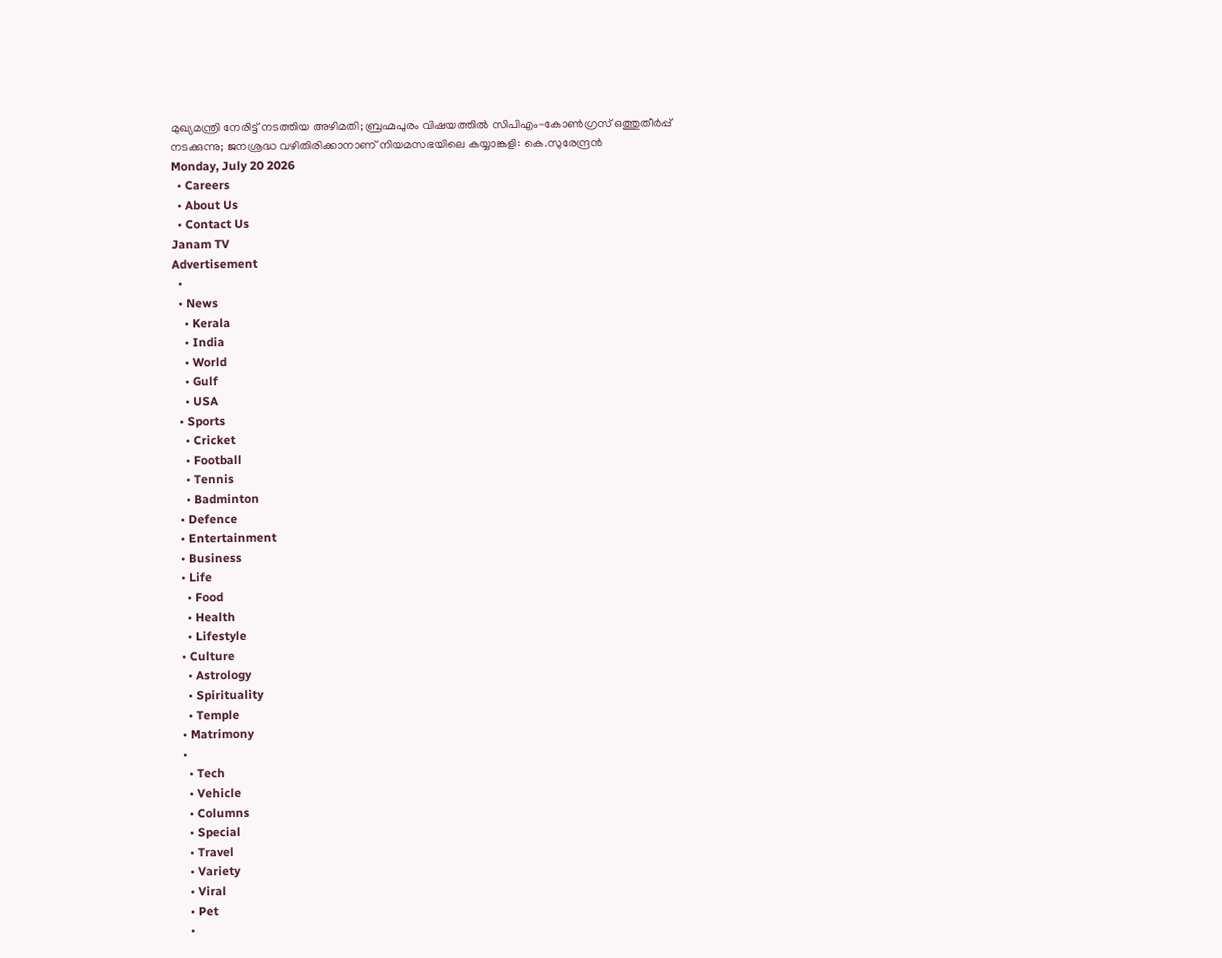മുഖ്യമന്ത്രി നേരിട്ട് നടത്തിയ അഴിമതി; ബ്രഹ്മപുരം വിഷയത്തിൽ സിപിഎം-കോൺഗ്രസ് ഒത്തുതീർപ്പ് നടക്കുന്നു; ജനശ്രദ്ധ വഴിതിരിക്കാനാണ് നിയമസഭയിലെ കയ്യാങ്കളി: കെ.സുരേന്ദ്രൻ
Monday, July 20 2026
  • Careers
  • About Us
  • Contact Us
Janam TV
Advertisement
  •
  • News
    • Kerala
    • India
    • World
    • Gulf
    • USA
  • Sports
    • Cricket
    • Football
    • Tennis
    • Badminton
  • Defence
  • Entertainment
  • Business
  • Life
    • Food
    • Health
    • Lifestyle
  • Culture
    • Astrology
    • Spirituality
    • Temple
  • Matrimony
  •
    • Tech
    • Vehicle
    • Columns
    • Special
    • Travel
    • Variety
    • Viral
    • Pet
    •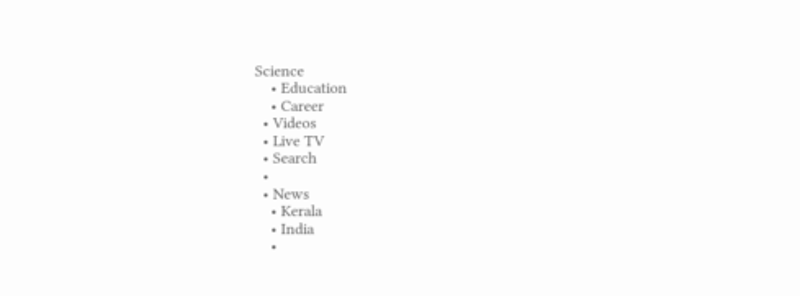Science
    • Education
    • Career
  • Videos
  • Live TV
  • Search
  •
  • News
    • Kerala
    • India
    •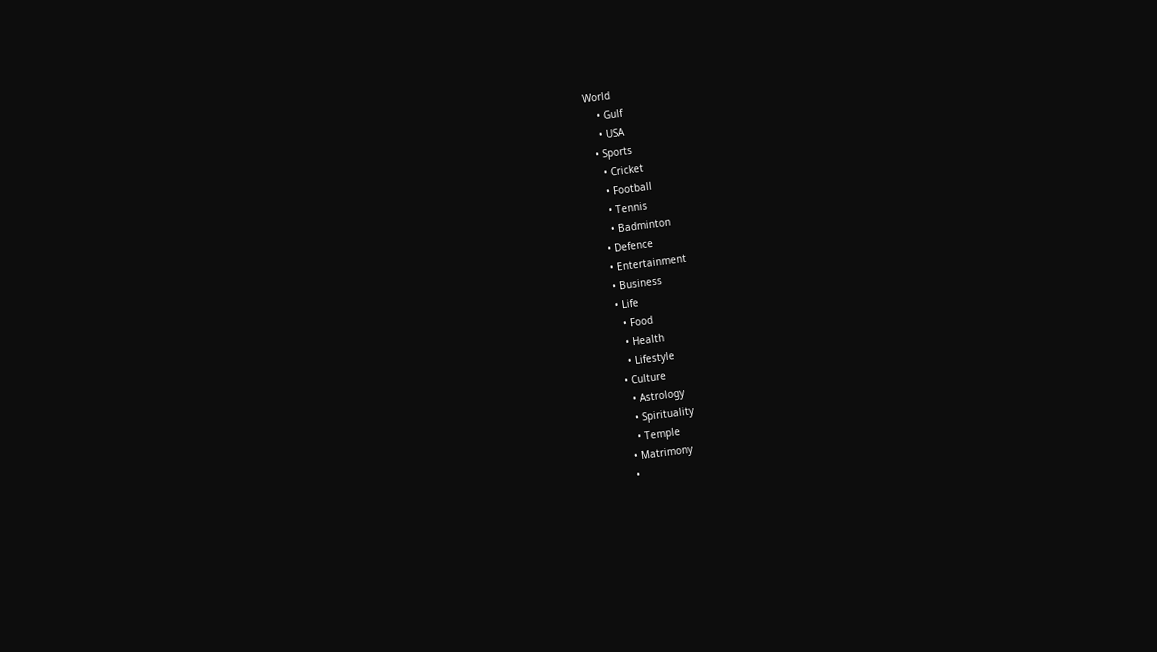World
    • Gulf
    • USA
  • Sports
    • Cricket
    • Football
    • Tennis
    • Badminton
  • Defence
  • Entertainment
  • Business
  • Life
    • Food
    • Health
    • Lifestyle
  • Culture
    • Astrology
    • Spirituality
    • Temple
  • Matrimony
  •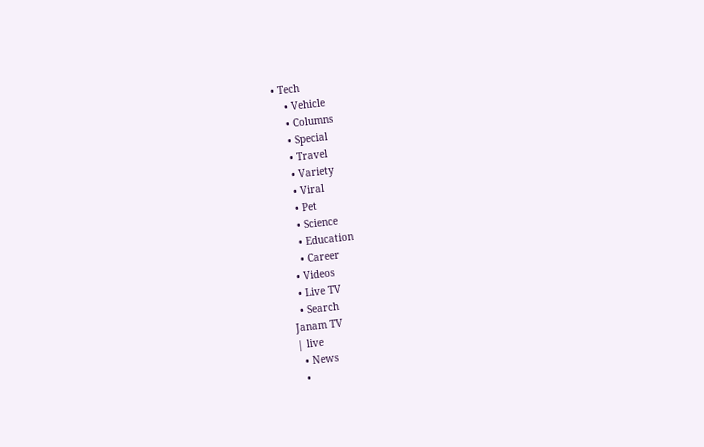• Tech
    • Vehicle
    • Columns
    • Special
    • Travel
    • Variety
    • Viral
    • Pet
    • Science
    • Education
    • Career
  • Videos
  • Live TV
  • Search
Janam TV
| live
  • News
  •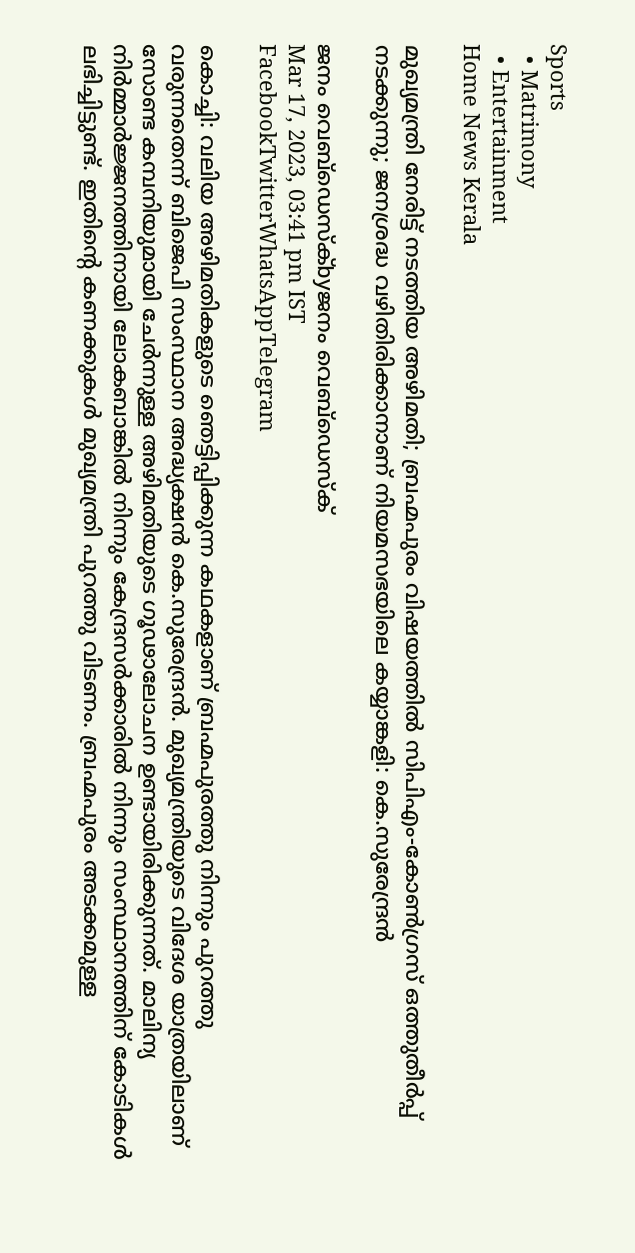Sports
  • Matrimony
  • Entertainment
Home News Kerala

മുഖ്യമന്ത്രി നേരിട്ട് നടത്തിയ അഴിമതി; ബ്രഹ്മപുരം വിഷയത്തിൽ സിപിഎം-കോൺഗ്രസ് ഒത്തുതീർപ്പ് നടക്കുന്നു; ജനശ്രദ്ധ വഴിതിരിക്കാനാണ് നിയമസഭയിലെ കയ്യാങ്കളി: കെ.സുരേന്ദ്രൻ

ജനം വെബ്‌ഡെസ്ക്byജനം വെബ്‌ഡെസ്ക്
Mar 17, 2023, 03:41 pm IST
FacebookTwitterWhatsAppTelegram

കൊച്ചി: വലിയ അഴിമതികളുടെ ഞെട്ടിപ്പിക്കുന്ന കഥകളാണ് ബ്രഹ്മപുരത്തു നിന്നും പുറത്തു വരുന്നതെന്ന് ബിജെപി സംസ്ഥാന അദ്ധ്യക്ഷൻ കെ.സുരേന്ദ്രൻ. മുഖ്യമന്ത്രിയുടെ വിദേശ യാത്രയിലാണ് സോണ്ട കമ്പനിയുമായി ചേർന്നുള്ള അഴിമതിയുടെ ഗൂഢാലോചന ഉണ്ടായിരിക്കുന്നത്. മാലിന്യ നിർമ്മാർജ്ജനത്തിനായി ലോകബാങ്കിൽ നിന്നും കേന്ദ്രസർക്കാരിൽ നിന്നും സംസ്ഥാനത്തിന് കോടികൾ ലഭിച്ചിട്ടുണ്ട്. ഇതിന്റെ കണക്കുകൾ മുഖ്യമന്ത്രി പുറത്തു വിടണം. ബ്രഹ്മപുരം അടക്കമുള്ള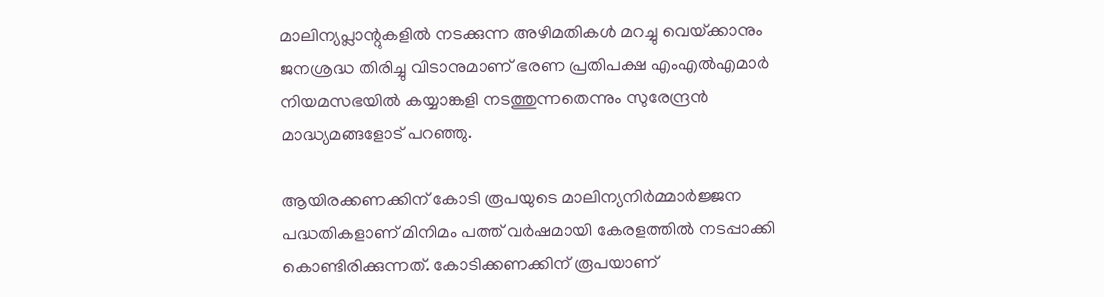മാലിന്യപ്ലാന്റുകളിൽ നടക്കുന്ന അഴിമതികൾ മറച്ചു വെയ്‌ക്കാനും ജനശ്രദ്ധ തിരിച്ചു വിടാനുമാണ് ഭരണ പ്രതിപക്ഷ എംഎൽഎമാർ നിയമസഭയിൽ കയ്യാങ്കളി നടത്തുന്നതെന്നും സുരേന്ദ്രൻ മാദ്ധ്യമങ്ങളോട് പറഞ്ഞു.

ആയിരക്കണക്കിന് കോടി രൂപയുടെ മാലിന്യനിർമ്മാർജ്ജന പദ്ധതികളാണ് മിനിമം പത്ത് വർഷമായി കേരളത്തിൽ നടപ്പാക്കി കൊണ്ടിരിക്കുന്നത്. കോടിക്കണക്കിന് രൂപയാണ്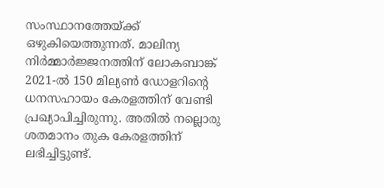സംസ്ഥാനത്തേയ്‌ക്ക് ഒഴുകിയെത്തുന്നത്. മാലിന്യ നിർമ്മാർജ്ജനത്തിന് ലോകബാങ്ക് 2021-ൽ 150 മില്യൺ ഡോളറിന്റെ ധനസഹായം കേരളത്തിന് വേണ്ടി പ്രഖ്യാപിച്ചിരുന്നു. അതിൽ നല്ലൊരു ശതമാനം തുക കേരളത്തിന് ലഭിച്ചിട്ടുണ്ട്.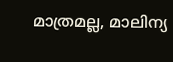മാത്രമല്ല, മാലിന്യ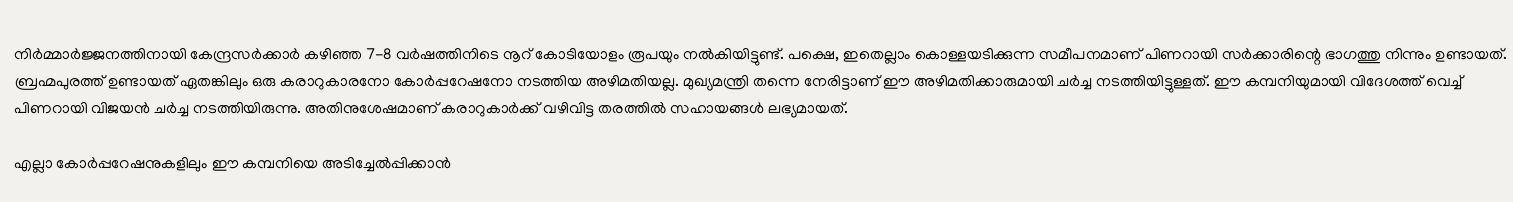നിർമ്മാർജ്ജനത്തിനായി കേന്ദ്രസർക്കാർ കഴിഞ്ഞ 7-8 വർഷത്തിനിടെ നൂറ് കോടിയോളം രൂപയും നൽകിയിട്ടുണ്ട്. പക്ഷെ, ഇതെല്ലാം കൊള്ളയടിക്കുന്ന സമീപനമാണ് പിണറായി സർക്കാരിന്റെ ഭാഗത്തു നിന്നും ഉണ്ടായത്. ബ്രഹ്മപുരത്ത് ഉണ്ടായത് ഏതങ്കിലും ഒരു കരാറുകാരനോ കോർപ്പറേഷനോ നടത്തിയ അഴിമതിയല്ല. മുഖ്യമന്ത്രി തന്നെ നേരിട്ടാണ് ഈ അഴിമതിക്കാരുമായി ചർച്ച നടത്തിയിട്ടുള്ളത്. ഈ കമ്പനിയുമായി വിദേശത്ത് വെച്ച് പിണറായി വിജയൻ ചർച്ച നടത്തിയിരുന്നു. അതിനുശേഷമാണ് കരാറുകാർക്ക് വഴിവിട്ട തരത്തിൽ സഹായങ്ങൾ ലഭ്യമായത്.

എല്ലാ കോർപ്പറേഷനുകളിലും ഈ കമ്പനിയെ അടിച്ചേൽപ്പിക്കാൻ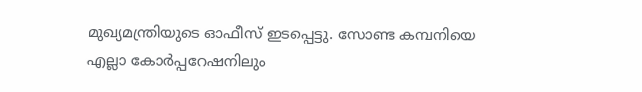മുഖ്യമന്ത്രിയുടെ ഓഫീസ് ഇടപ്പെട്ടു. സോണ്ട കമ്പനിയെ എല്ലാ കോർപ്പറേഷനിലും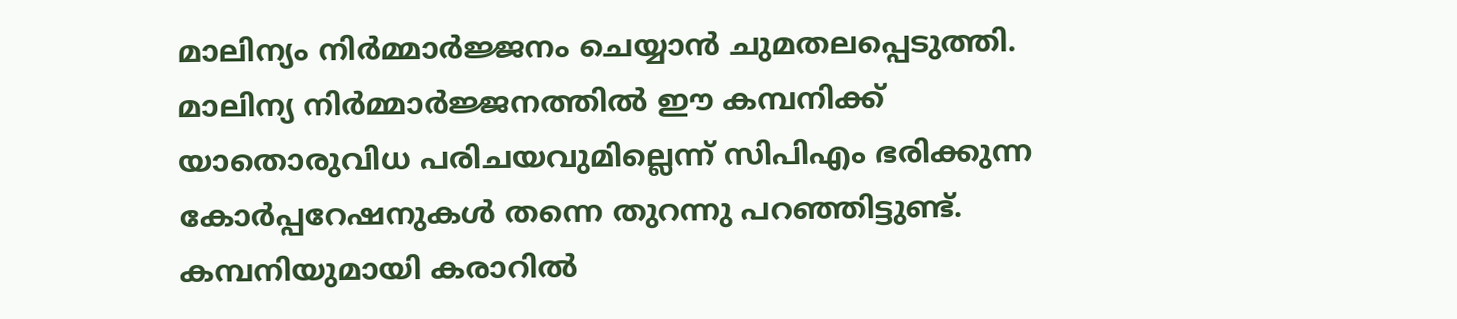മാലിന്യം നിർമ്മാർജ്ജനം ചെയ്യാൻ ചുമതലപ്പെടുത്തി. മാലിന്യ നിർമ്മാർജ്ജനത്തിൽ ഈ കമ്പനിക്ക് യാതൊരുവിധ പരിചയവുമില്ലെന്ന് സിപിഎം ഭരിക്കുന്ന കോർപ്പറേഷനുകൾ തന്നെ തുറന്നു പറഞ്ഞിട്ടുണ്ട്. കമ്പനിയുമായി കരാറിൽ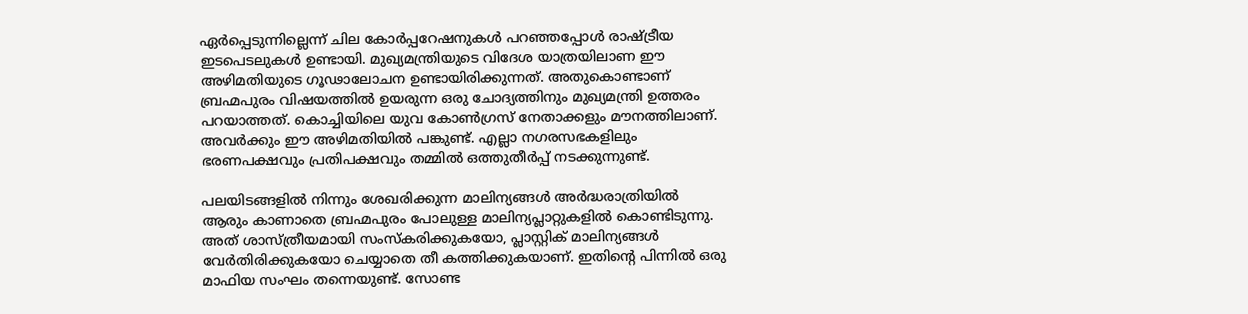ഏർപ്പെടുന്നില്ലെന്ന് ചില കോർപ്പറേഷനുകൾ പറഞ്ഞപ്പോൾ രാഷ്‌ട്രീയ ഇടപെടലുകൾ ഉണ്ടായി. മുഖ്യമന്ത്രിയുടെ വിദേശ യാത്രയിലാണ ഈ അഴിമതിയുടെ ഗൂഢാലോചന ഉണ്ടായിരിക്കുന്നത്. അതുകൊണ്ടാണ് ബ്രഹ്മപുരം വിഷയത്തിൽ ഉയരുന്ന ഒരു ചോദ്യത്തിനും മുഖ്യമന്ത്രി ഉത്തരം പറയാത്തത്. കൊച്ചിയിലെ യുവ കോൺഗ്രസ് നേതാക്കളും മൗനത്തിലാണ്. അവർക്കും ഈ അഴിമതിയിൽ പങ്കുണ്ട്. എല്ലാ നഗരസഭകളിലും ഭരണപക്ഷവും പ്രതിപക്ഷവും തമ്മിൽ ഒത്തുതീർപ്പ് നടക്കുന്നുണ്ട്.

പലയിടങ്ങളിൽ നിന്നും ശേഖരിക്കുന്ന മാലിന്യങ്ങൾ അർദ്ധരാത്രിയിൽ ആരും കാണാതെ ബ്രഹ്മപുരം പോലുള്ള മാലിന്യപ്ലാറ്റുകളിൽ കൊണ്ടിടുന്നു. അത് ശാസ്ത്രീയമായി സംസ്‌കരിക്കുകയോ, പ്ലാസ്റ്റിക് മാലിന്യങ്ങൾ വേർതിരിക്കുകയോ ചെയ്യാതെ തീ കത്തിക്കുകയാണ്. ഇതിന്റെ പിന്നിൽ ഒരു മാഫിയ സംഘം തന്നെയുണ്ട്. സോണ്ട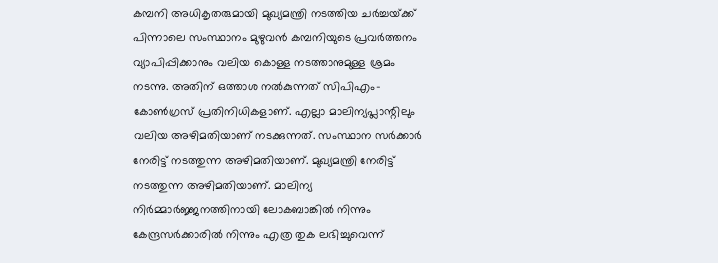കമ്പനി അധികൃതരുമായി മുഖ്യമന്ത്രി നടത്തിയ ചർച്ചയ്‌ക്ക് പിന്നാലെ സംസ്ഥാനം മുഴുവൻ കമ്പനിയുടെ പ്രവർത്തനം വ്യാപിപ്പിക്കാനും വലിയ കൊള്ള നടത്താനുമുള്ള ശ്രമം നടന്നു. അതിന് ഒത്താശ നൽകുന്നത് സിപിഎം-കോൺഗ്രസ് പ്രതിനിധികളാണ്. എല്ലാ മാലിന്യപ്ലാന്റിലും വലിയ അഴിമതിയാണ് നടക്കുന്നത്. സംസ്ഥാന സർക്കാർ നേരിട്ട് നടത്തുന്ന അഴിമതിയാണ്. മുഖ്യമന്ത്രി നേരിട്ട് നടത്തുന്ന അഴിമതിയാണ്. മാലിന്യ നിർമ്മാർജ്ജനത്തിനായി ലോകബാങ്കിൽ നിന്നും കേന്ദ്രസർക്കാരിൽ നിന്നും എത്ര തുക ലഭിച്ചുവെന്ന്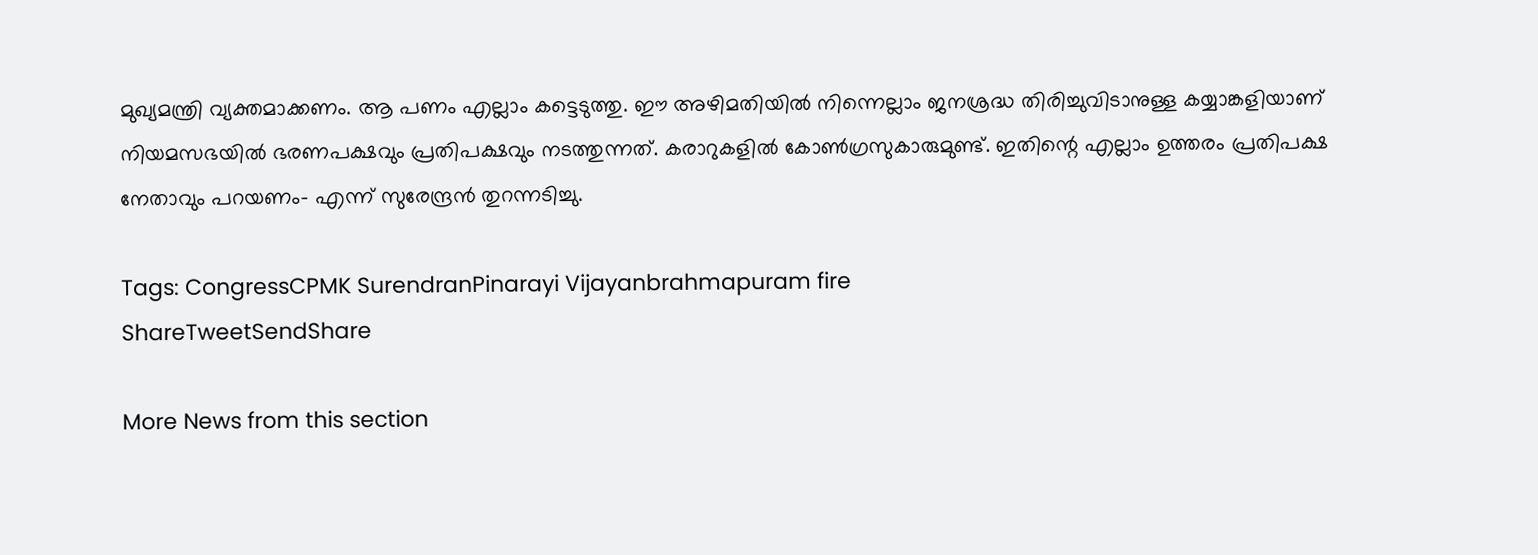മുഖ്യമന്ത്രി വ്യക്തമാക്കണം. ആ പണം എല്ലാം കട്ടെടുത്തു. ഈ അഴിമതിയിൽ നിന്നെല്ലാം ജനശ്രദ്ധ തിരിച്ചുവിടാനുള്ള കയ്യാങ്കളിയാണ് നിയമസഭയിൽ ഭരണപക്ഷവും പ്രതിപക്ഷവും നടത്തുന്നത്. കരാറുകളിൽ കോൺഗ്രസുകാരുമുണ്ട്. ഇതിന്റെ എല്ലാം ഉത്തരം പ്രതിപക്ഷ നേതാവും പറയണം- എന്ന് സുരേന്ദ്രൻ തുറന്നടിച്ചു.

Tags: CongressCPMK SurendranPinarayi Vijayanbrahmapuram fire
ShareTweetSendShare

More News from this section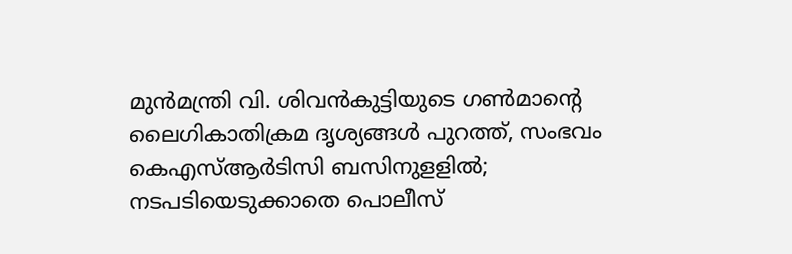മുൻമന്ത്രി വി. ശിവൻകുട്ടിയുടെ ഗൺമാന്റെ ലൈഗികാതിക്രമ ദൃശ്യങ്ങൾ പുറത്ത്, സംഭവം കെഎസ്ആർടിസി ബസിനുളളിൽ; നടപടിയെടുക്കാതെ പൊലീസ്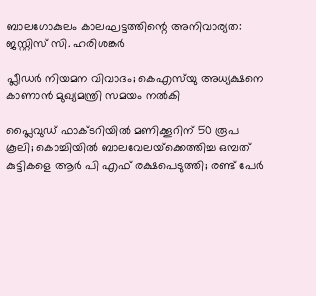ബാലഗോകുലം കാലഘട്ടത്തിന്റെ അനിവാര്യത: ജസ്റ്റിസ് സി. ഹരിശങ്കര്‍

പ്ലീഡർ നിയമന വിവാദം; കെഎസ്‌യു അധ്യക്ഷനെ കാണാൻ മുഖ്യമന്ത്രി സമയം നൽകി

പ്ലൈവുഡ് ഫാക്ടറിയിൽ മണിക്കൂറിന് 50 രൂപ കൂലി; കൊച്ചിയിൽ ബാലവേലയ്‌ക്കെത്തിച്ച ഒമ്പത് കുട്ടികളെ ആർ പി എഫ് രക്ഷപെടുത്തി; രണ്ട് പേർ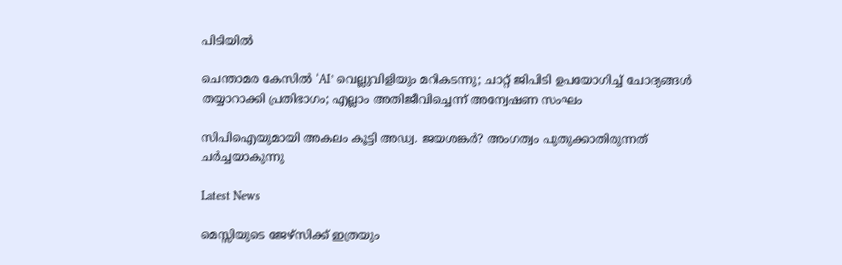പിടിയിൽ

ചെന്താമര കേസിൽ ‘AI’ വെല്ലുവിളിയും മറികടന്നു; ചാറ്റ് ജിപിടി ഉപയോഗിച്ച് ചോദ്യങ്ങൾ തയ്യാറാക്കി പ്രതിഭാഗം; എല്ലാം അതിജീവിച്ചെന്ന് അന്വേഷണ സംഘം

സിപിഐയുമായി അകലം കൂട്ടി അഡ്വ. ജയശങ്കർ? അംഗത്വം പുതുക്കാതിരുന്നത് ചർച്ചയാകുന്നു

Latest News

മെസ്സിയുടെ ജേഴ്‌സിക്ക് ഇത്രയും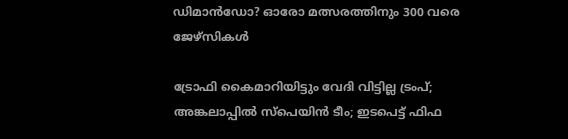ഡിമാന്‍ഡോ? ഓരോ മത്സരത്തിനും 300 വരെ ജേഴ്‌സികള്‍

ട്രോഫി കൈമാറിയിട്ടും വേദി വിട്ടില്ല ട്രംപ്; അങ്കലാപ്പില്‍ സ്പെയിന്‍ ടീം; ഇടപെട്ട് ഫിഫ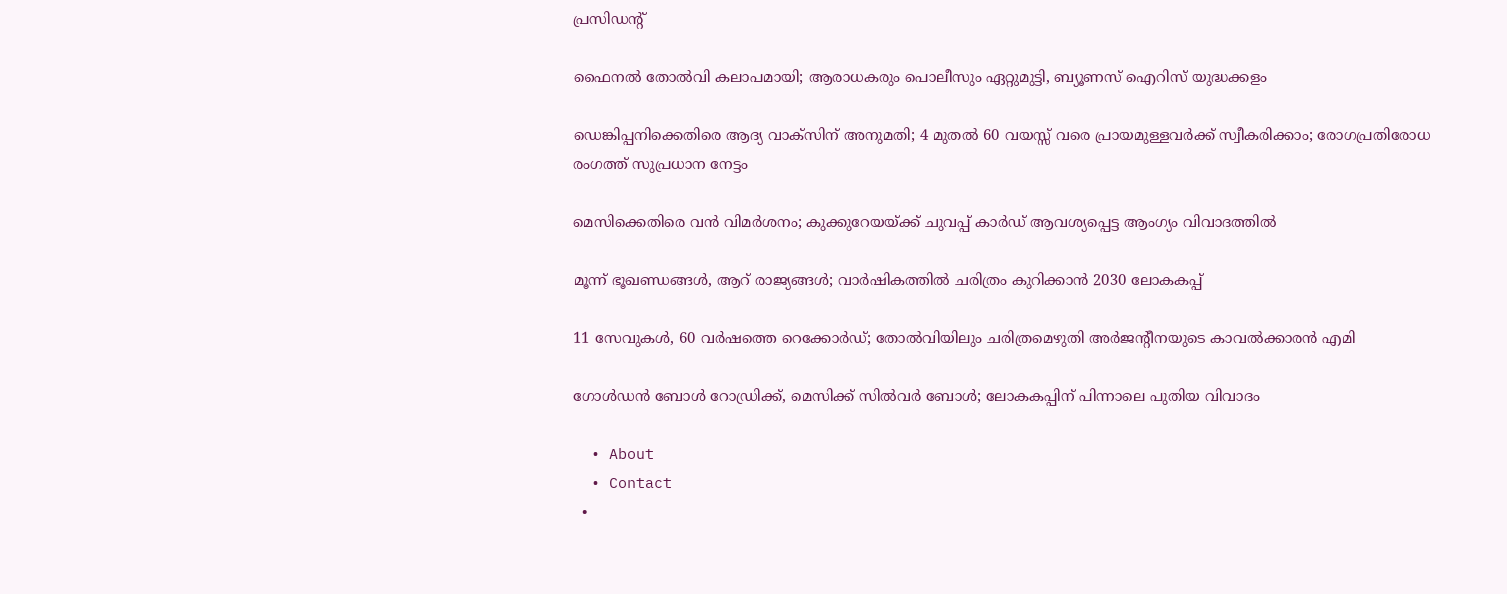പ്രസിഡന്റ്

ഫൈനല്‍ തോല്‍വി കലാപമായി; ആരാധകരും പൊലീസും ഏറ്റുമുട്ടി, ബ്യൂണസ് ഐറിസ് യുദ്ധക്കളം

ഡെങ്കിപ്പനിക്കെതിരെ ആദ്യ വാക്സിന് അനുമതി; 4 മുതൽ 60 വയസ്സ് വരെ പ്രായമുള്ളവർക്ക് സ്വീകരിക്കാം; രോഗപ്രതിരോധ രംഗത്ത് സുപ്രധാന നേട്ടം

മെസിക്കെതിരെ വന്‍ വിമര്‍ശനം; കുക്കുറേയയ്‌ക്ക് ചുവപ്പ് കാര്‍ഡ് ആവശ്യപ്പെട്ട ആംഗ്യം വിവാദത്തില്‍

മൂന്ന് ഭൂഖണ്ഡങ്ങള്‍, ആറ് രാജ്യങ്ങള്‍; വാര്‍ഷികത്തില്‍ ചരിത്രം കുറിക്കാന്‍ 2030 ലോകകപ്പ്

11 സേവുകള്‍, 60 വര്‍ഷത്തെ റെക്കോര്‍ഡ്; തോല്‍വിയിലും ചരിത്രമെഴുതി അര്‍ജന്റീനയുടെ കാവല്‍ക്കാരന്‍ എമി

ഗോള്‍ഡന്‍ ബോള്‍ റോഡ്രിക്ക്, മെസിക്ക് സില്‍വര്‍ ബോള്‍; ലോകകപ്പിന് പിന്നാലെ പുതിയ വിവാദം

  • About
  • Contact
  •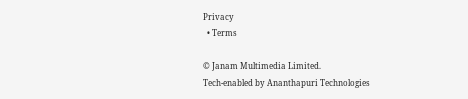Privacy
  • Terms

© Janam Multimedia Limited.
Tech-enabled by Ananthapuri Technologies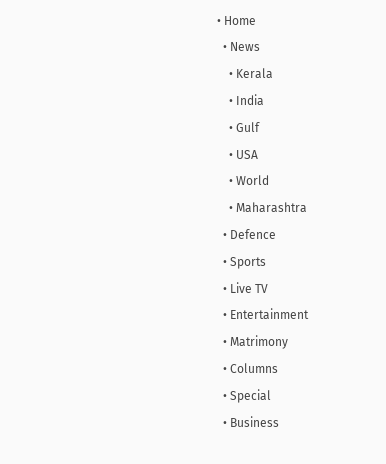• Home
  • News
    • Kerala
    • India
    • Gulf
    • USA
    • World
    • Maharashtra
  • Defence
  • Sports
  • Live TV
  • Entertainment
  • Matrimony
  • Columns
  • Special
  • Business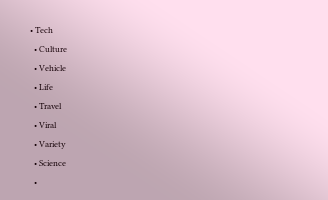• Tech
  • Culture
  • Vehicle
  • Life
  • Travel
  • Viral
  • Variety
  • Science
  •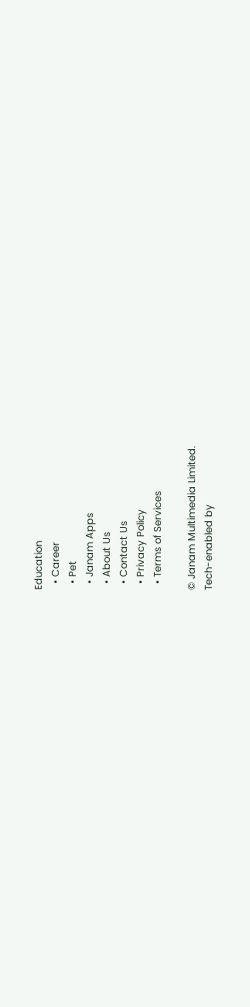Education
  • Career
  • Pet
  • Janam Apps
  • About Us
  • Contact Us
  • Privacy Policy
  • Terms of Services

© Janam Multimedia Limited.
Tech-enabled by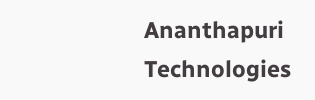Ananthapuri Technologies